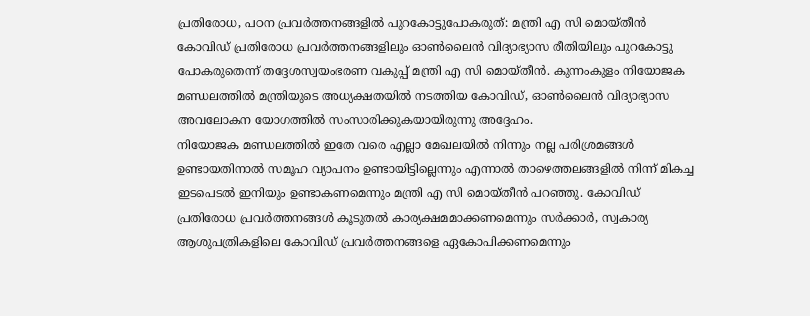പ്രതിരോധ, പഠന പ്രവർത്തനങ്ങളിൽ പുറകോട്ടുപോകരുത്: മന്ത്രി എ സി മൊയ്തീൻ
കോവിഡ് പ്രതിരോധ പ്രവർത്തനങ്ങളിലും ഓൺലൈൻ വിദ്യാഭ്യാസ രീതിയിലും പുറകോട്ടു പോകരുതെന്ന് തദ്ദേശസ്വയംഭരണ വകുപ്പ് മന്ത്രി എ സി മൊയ്തീൻ. കുന്നംകുളം നിയോജക മണ്ഡലത്തിൽ മന്ത്രിയുടെ അധ്യക്ഷതയിൽ നടത്തിയ കോവിഡ്, ഓൺലൈൻ വിദ്യാഭ്യാസ അവലോകന യോഗത്തിൽ സംസാരിക്കുകയായിരുന്നു അദ്ദേഹം.
നിയോജക മണ്ഡലത്തിൽ ഇതേ വരെ എല്ലാ മേഖലയിൽ നിന്നും നല്ല പരിശ്രമങ്ങൾ ഉണ്ടായതിനാൽ സമൂഹ വ്യാപനം ഉണ്ടായിട്ടില്ലെന്നും എന്നാൽ താഴെത്തലങ്ങളിൽ നിന്ന് മികച്ച ഇടപെടൽ ഇനിയും ഉണ്ടാകണമെന്നും മന്ത്രി എ സി മൊയ്തീൻ പറഞ്ഞു. കോവിഡ് പ്രതിരോധ പ്രവർത്തനങ്ങൾ കൂടുതൽ കാര്യക്ഷമമാക്കണമെന്നും സർക്കാർ, സ്വകാര്യ ആശുപത്രികളിലെ കോവിഡ് പ്രവർത്തനങ്ങളെ ഏകോപിക്കണമെന്നും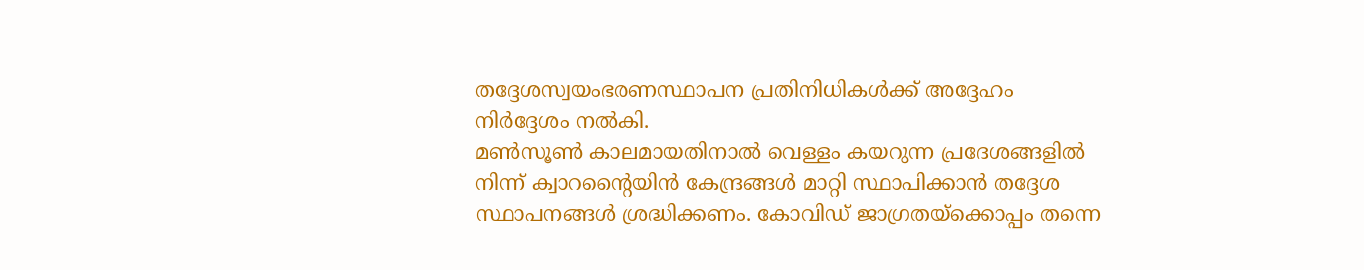തദ്ദേശസ്വയംഭരണസ്ഥാപന പ്രതിനിധികൾക്ക് അദ്ദേഹം നിർദ്ദേശം നൽകി.
മൺസൂൺ കാലമായതിനാൽ വെള്ളം കയറുന്ന പ്രദേശങ്ങളിൽ നിന്ന് ക്വാറന്റൈയിൻ കേന്ദ്രങ്ങൾ മാറ്റി സ്ഥാപിക്കാൻ തദ്ദേശ സ്ഥാപനങ്ങൾ ശ്രദ്ധിക്കണം. കോവിഡ് ജാഗ്രതയ്ക്കൊപ്പം തന്നെ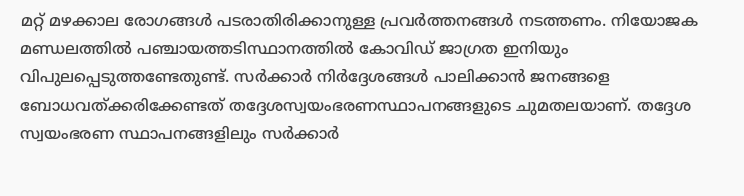മറ്റ് മഴക്കാല രോഗങ്ങൾ പടരാതിരിക്കാനുള്ള പ്രവർത്തനങ്ങൾ നടത്തണം. നിയോജക മണ്ഡലത്തിൽ പഞ്ചായത്തടിസ്ഥാനത്തിൽ കോവിഡ് ജാഗ്രത ഇനിയും വിപുലപ്പെടുത്തണ്ടേതുണ്ട്. സർക്കാർ നിർദ്ദേശങ്ങൾ പാലിക്കാൻ ജനങ്ങളെ ബോധവത്ക്കരിക്കേണ്ടത് തദ്ദേശസ്വയംഭരണസ്ഥാപനങ്ങളുടെ ചുമതലയാണ്. തദ്ദേശ സ്വയംഭരണ സ്ഥാപനങ്ങളിലും സർക്കാർ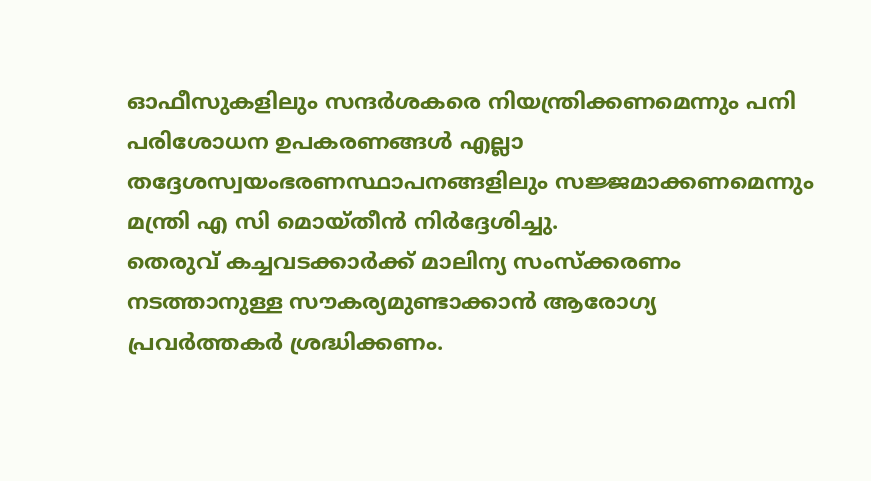ഓഫീസുകളിലും സന്ദർശകരെ നിയന്ത്രിക്കണമെന്നും പനി പരിശോധന ഉപകരണങ്ങൾ എല്ലാ തദ്ദേശസ്വയംഭരണസ്ഥാപനങ്ങളിലും സജ്ജമാക്കണമെന്നും മന്ത്രി എ സി മൊയ്തീൻ നിർദ്ദേശിച്ചു.
തെരുവ് കച്ചവടക്കാർക്ക് മാലിന്യ സംസ്ക്കരണം നടത്താനുള്ള സൗകര്യമുണ്ടാക്കാൻ ആരോഗ്യ പ്രവർത്തകർ ശ്രദ്ധിക്കണം.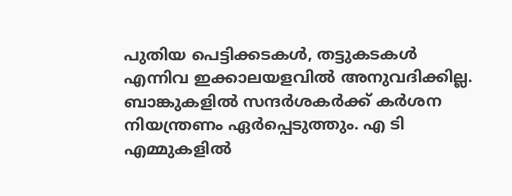പുതിയ പെട്ടിക്കടകൾ, തട്ടുകടകൾ എന്നിവ ഇക്കാലയളവിൽ അനുവദിക്കില്ല. ബാങ്കുകളിൽ സന്ദർശകർക്ക് കർശന നിയന്ത്രണം ഏർപ്പെടുത്തും. എ ടി എമ്മുകളിൽ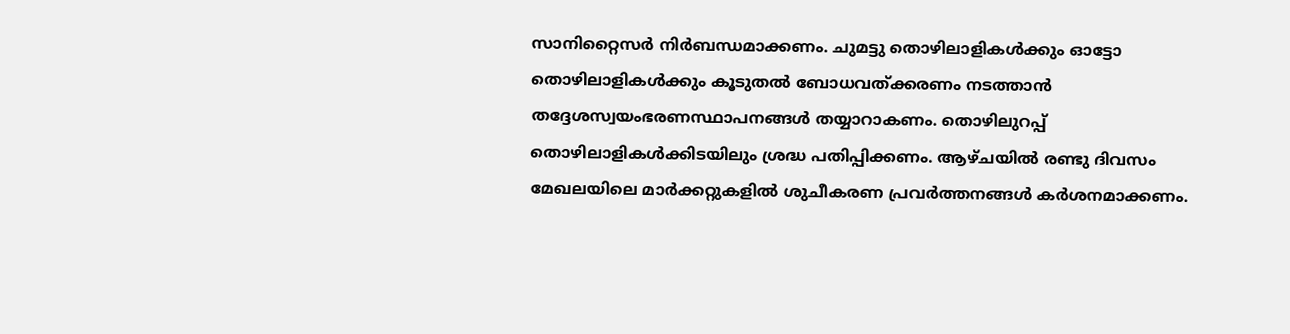സാനിറ്റൈസർ നിർബന്ധമാക്കണം. ചുമട്ടു തൊഴിലാളികൾക്കും ഓട്ടോ തൊഴിലാളികൾക്കും കൂടുതൽ ബോധവത്ക്കരണം നടത്താൻ തദ്ദേശസ്വയംഭരണസ്ഥാപനങ്ങൾ തയ്യാറാകണം. തൊഴിലുറപ്പ് തൊഴിലാളികൾക്കിടയിലും ശ്രദ്ധ പതിപ്പിക്കണം. ആഴ്ചയിൽ രണ്ടു ദിവസം മേഖലയിലെ മാർക്കറ്റുകളിൽ ശുചീകരണ പ്രവർത്തനങ്ങൾ കർശനമാക്കണം.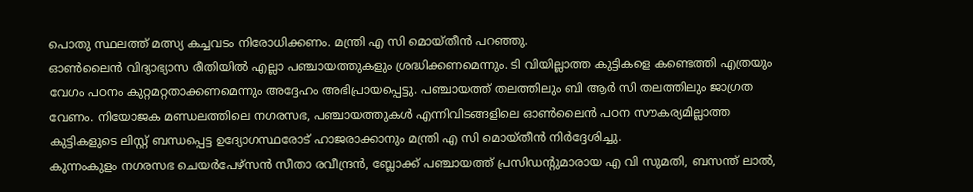പൊതു സ്ഥലത്ത് മത്സ്യ കച്ചവടം നിരോധിക്കണം. മന്ത്രി എ സി മൊയ്തീൻ പറഞ്ഞു.
ഓൺലൈൻ വിദ്യാഭ്യാസ രീതിയിൽ എല്ലാ പഞ്ചായത്തുകളും ശ്രദ്ധിക്കണമെന്നും. ടി വിയില്ലാത്ത കുട്ടികളെ കണ്ടെത്തി എത്രയും വേഗം പഠനം കുറ്റമറ്റതാക്കണമെന്നും അദ്ദേഹം അഭിപ്രായപ്പെട്ടു. പഞ്ചായത്ത് തലത്തിലും ബി ആർ സി തലത്തിലും ജാഗ്രത വേണം. നിയോജക മണ്ഡലത്തിലെ നഗരസഭ, പഞ്ചായത്തുകൾ എന്നിവിടങ്ങളിലെ ഓൺലൈൻ പഠന സൗകര്യമില്ലാത്ത കുട്ടികളുടെ ലിസ്റ്റ് ബന്ധപ്പെട്ട ഉദ്യോഗസ്ഥരോട് ഹാജരാക്കാനും മന്ത്രി എ സി മൊയ്തീൻ നിർദ്ദേശിച്ചു.
കുന്നംകുളം നഗരസഭ ചെയർപേഴ്സൻ സീതാ രവീന്ദ്രൻ, ബ്ലോക്ക് പഞ്ചായത്ത് പ്രസിഡന്റുമാരായ എ വി സുമതി, ബസന്ത് ലാൽ,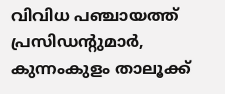വിവിധ പഞ്ചായത്ത് പ്രസിഡന്റുമാർ, കുന്നംകുളം താലൂക്ക്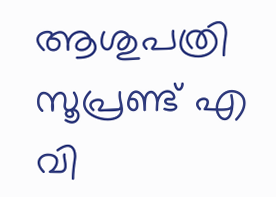ആശുപത്രി സൂപ്രണ്ട് എ വി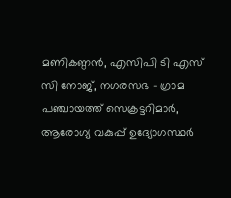മണികണ്ഠൻ, എസിപി ടി എസ് സി നോജ്, നഗരസഭ - ഗ്രാമ പഞ്ചായത്ത് സെക്രട്ടറിമാർ, ആരോഗ്യ വകുപ്പ് ഉദ്യോഗസ്ഥർ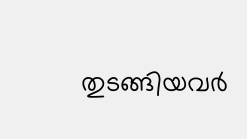തുടങ്ങിയവർ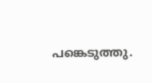പങ്കെടുത്തു.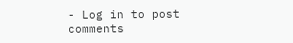- Log in to post comments